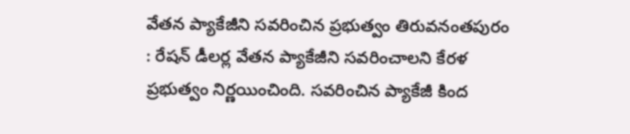వేతన ప్యాకేజీని సవరించిన ప్రభుత్వం తిరువనంతపురం : రేషన్ డీలర్ల వేతన ప్యాకేజీని సవరించాలని కేరళ ప్రభుత్వం నిర్ణయించింది. సవరించిన ప్యాకేజీ కింద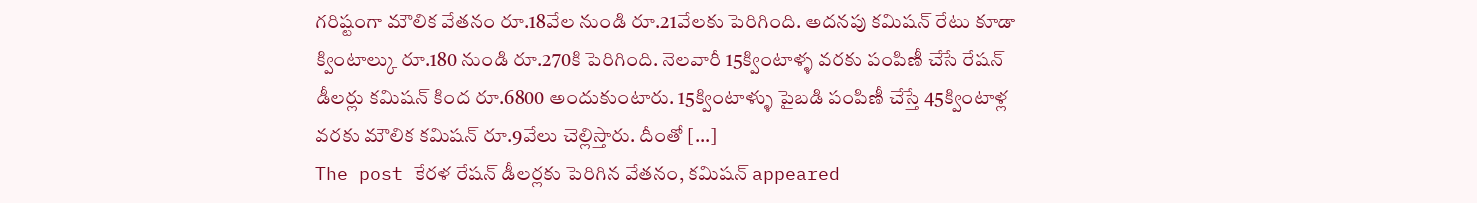గరిష్టంగా మౌలిక వేతనం రూ.18వేల నుండి రూ.21వేలకు పెరిగింది. అదనపు కమిషన్ రేటు కూడా క్వింటాల్కు రూ.180 నుండి రూ.270కి పెరిగింది. నెలవారీ 15క్వింటాళ్ళ వరకు పంపిణీ చేసే రేషన్ డీలర్లు కమిషన్ కింద రూ.6800 అందుకుంటారు. 15క్వింటాళ్ళు పైబడి పంపిణీ చేస్తే 45క్వింటాళ్ల వరకు మౌలిక కమిషన్ రూ.9వేలు చెల్లిస్తారు. దీంతో […]
The post కేరళ రేషన్ డీలర్లకు పెరిగిన వేతనం, కమిషన్ appeared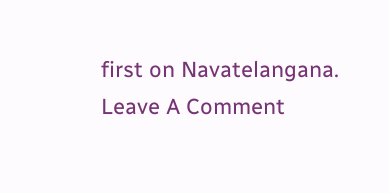first on Navatelangana.
Leave A Comment